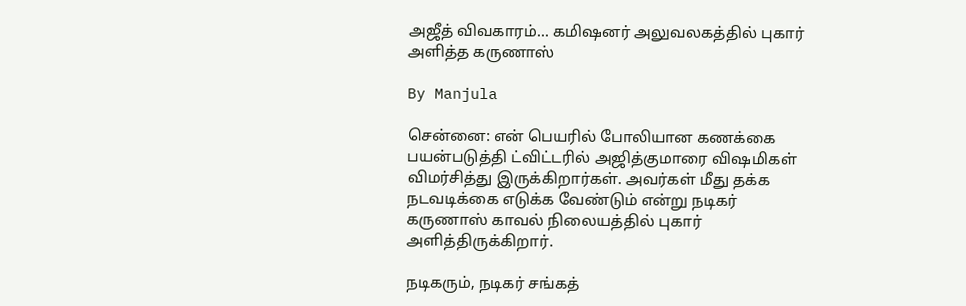அஜீத் விவகாரம்... கமிஷனர் அலுவலகத்தில் புகார் அளித்த கருணாஸ்

By Manjula

சென்னை: என் பெயரில் போலியான கணக்கை பயன்படுத்தி ட்விட்டரில் அஜித்குமாரை விஷமிகள் விமர்சித்து இருக்கிறார்கள். அவர்கள் மீது தக்க நடவடிக்கை எடுக்க வேண்டும் என்று நடிகர் கருணாஸ் காவல் நிலையத்தில் புகார் அளித்திருக்கிறார்.

நடிகரும், நடிகர் சங்கத்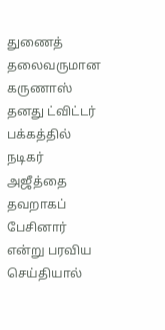துணைத் தலைவருமான கருணாஸ் தனது ட்விட்டர் பக்கத்தில் நடிகர் அஜீத்தை தவறாகப் பேசினார் என்று பரவிய செய்தியால்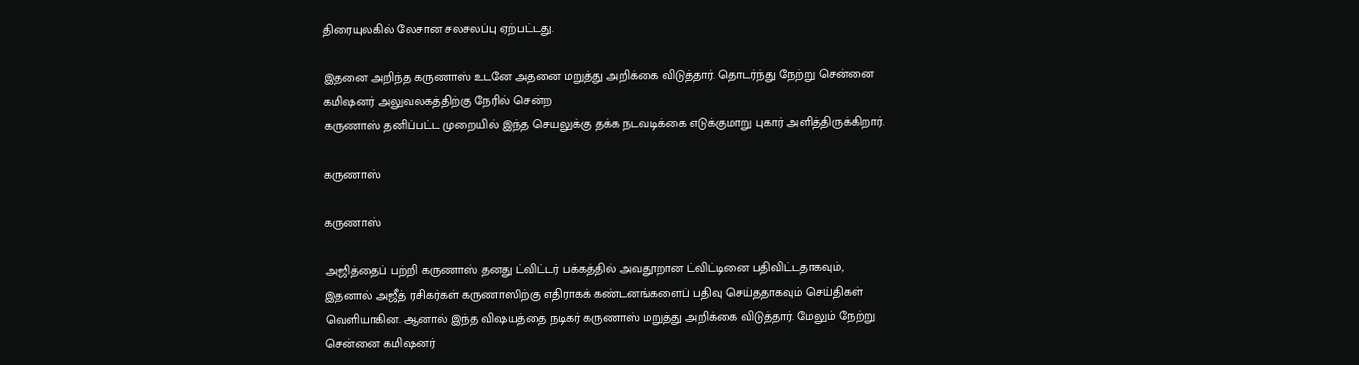திரையுலகில் லேசான சலசலப்பு ஏற்பட்டது.

இதனை அறிந்த கருணாஸ் உடனே அதனை மறுத்து அறிக்கை விடுத்தார். தொடர்ந்து நேற்று சென்னை கமிஷனர் அலுவலகத்திற்கு நேரில் சென்ற
கருணாஸ் தனிப்பட்ட முறையில் இந்த செயலுக்கு தக்க நடவடிக்கை எடுக்குமாறு புகார் அளித்திருக்கிறார்.

கருணாஸ்

கருணாஸ்

அஜித்தைப் பற்றி கருணாஸ் தனது ட்விட்டர் பக்கத்தில் அவதூறான ட்விட்டினை பதிவிட்டதாகவும், இதனால் அஜீத் ரசிகர்கள் கருணாஸிற்கு எதிராகக் கண்டனங்களைப் பதிவு செய்ததாகவும் செய்திகள் வெளியாகின. ஆனால் இந்த விஷயத்தை நடிகர் கருணாஸ் மறுத்து அறிக்கை விடுத்தார். மேலும் நேற்று சென்னை கமிஷனர்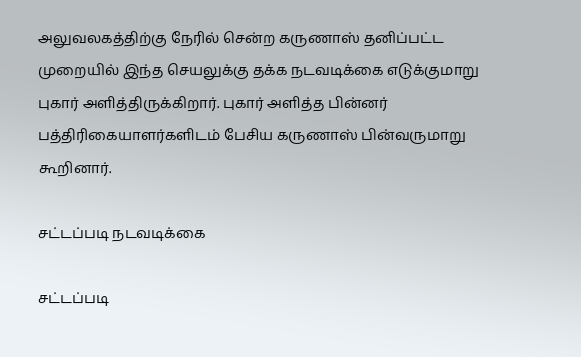அலுவலகத்திற்கு நேரில் சென்ற கருணாஸ் தனிப்பட்ட முறையில் இந்த செயலுக்கு தக்க நடவடிக்கை எடுக்குமாறு புகார் அளித்திருக்கிறார். புகார் அளித்த பின்னர் பத்திரிகையாளர்களிடம் பேசிய கருணாஸ் பின்வருமாறு கூறினார்.

சட்டப்படி நடவடிக்கை

சட்டப்படி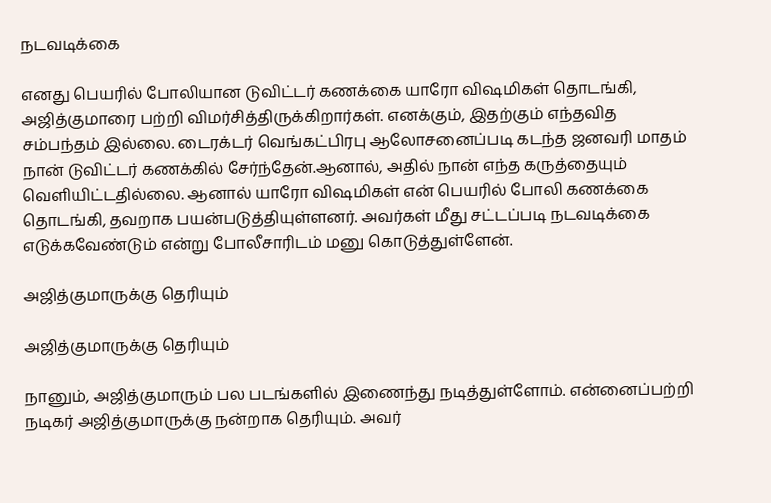நடவடிக்கை

எனது பெயரில் போலியான டுவிட்டர் கணக்கை யாரோ விஷமிகள் தொடங்கி, அஜித்குமாரை பற்றி விமர்சித்திருக்கிறார்கள். எனக்கும், இதற்கும் எந்தவித சம்பந்தம் இல்லை. டைரக்டர் வெங்கட்பிரபு ஆலோசனைப்படி கடந்த ஜனவரி மாதம் நான் டுவிட்டர் கணக்கில் சேர்ந்தேன்.ஆனால், அதில் நான் எந்த கருத்தையும் வெளியிட்டதில்லை. ஆனால் யாரோ விஷமிகள் என் பெயரில் போலி கணக்கை தொடங்கி, தவறாக பயன்படுத்தியுள்ளனர். அவர்கள் மீது சட்டப்படி நடவடிக்கை எடுக்கவேண்டும் என்று போலீசாரிடம் மனு கொடுத்துள்ளேன்.

அஜித்குமாருக்கு தெரியும்

அஜித்குமாருக்கு தெரியும்

நானும், அஜித்குமாரும் பல படங்களில் இணைந்து நடித்துள்ளோம். என்னைப்பற்றி நடிகர் அஜித்குமாருக்கு நன்றாக தெரியும். அவர்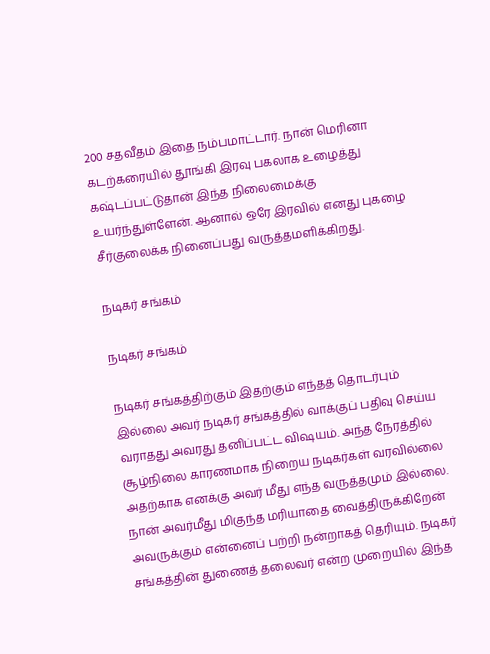200 சதவீதம் இதை நம்பமாட்டார். நான் மெரினா கடற்கரையில் தூங்கி இரவு பகலாக உழைத்து கஷ்டப்பட்டுதான் இந்த நிலைமைக்கு உயர்ந்துள்ளேன். ஆனால் ஒரே இரவில் எனது புகழை சீர்குலைக்க நினைப்பது வருத்தமளிக்கிறது.

நடிகர் சங்கம்

நடிகர் சங்கம்

நடிகர் சங்கத்திற்கும் இதற்கும் எந்தத் தொடர்பும் இல்லை அவர் நடிகர் சங்கத்தில் வாக்குப் பதிவு செய்ய வராதது அவரது தனிப்பட்ட விஷயம். அந்த நேரத்தில் சூழ்நிலை காரணமாக நிறைய நடிகர்கள் வரவில்லை அதற்காக எனக்கு அவர் மீது எந்த வருத்தமும் இல்லை. நான் அவர்மீது மிகுந்த மரியாதை வைத்திருக்கிறேன் அவருக்கும் என்னைப் பற்றி நன்றாகத் தெரியும். நடிகர் சங்கத்தின் துணைத் தலைவர் என்ற முறையில் இந்த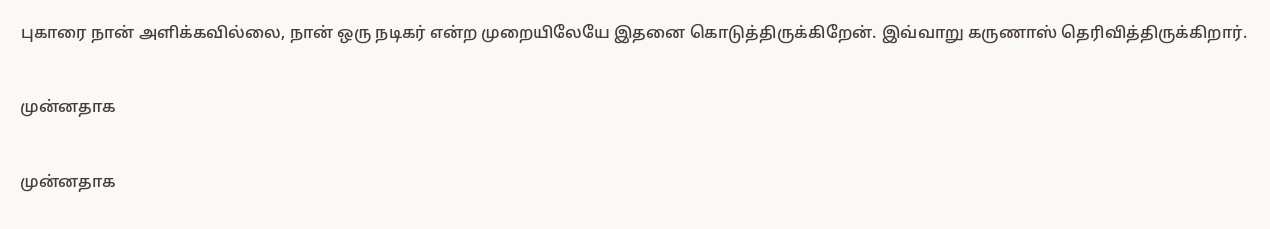புகாரை நான் அளிக்கவில்லை, நான் ஒரு நடிகர் என்ற முறையிலேயே இதனை கொடுத்திருக்கிறேன். இவ்வாறு கருணாஸ் தெரிவித்திருக்கிறார்.

முன்னதாக

முன்னதாக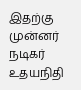இதற்கு முன்னர் நடிகர் உதயநிதி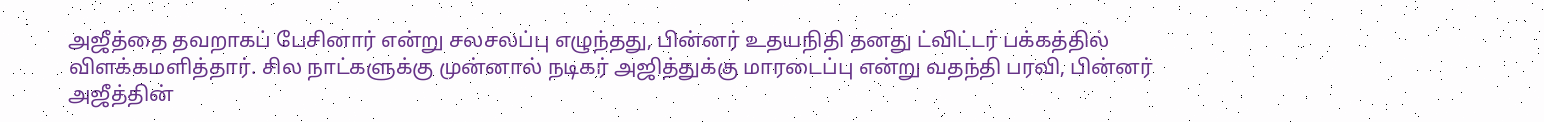அஜீத்தை தவறாகப் பேசினார் என்று சலசலப்பு எழுந்தது, பின்னர் உதயநிதி தனது ட்விட்டர் பக்கத்தில் விளக்கமளித்தார். சில நாட்களுக்கு முன்னால் நடிகர் அஜித்துக்கு மாரடைப்பு என்று வதந்தி பரவி, பின்னர் அஜீத்தின்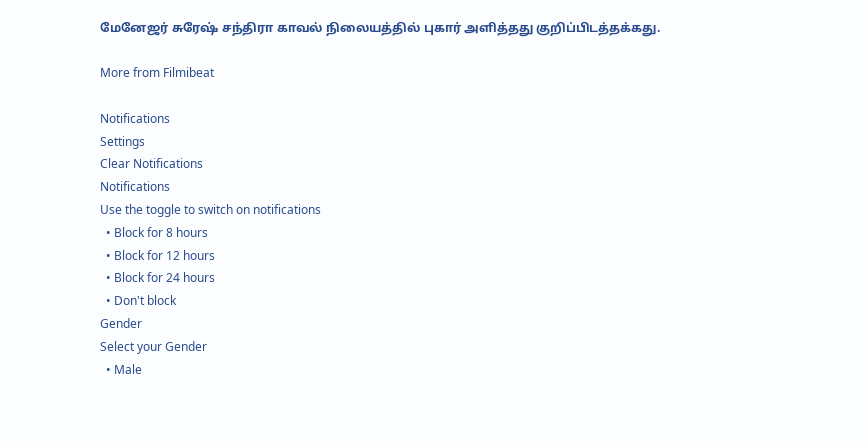மேனேஜர் சுரேஷ் சந்திரா காவல் நிலையத்தில் புகார் அளித்தது குறிப்பிடத்தக்கது.

More from Filmibeat

Notifications
Settings
Clear Notifications
Notifications
Use the toggle to switch on notifications
  • Block for 8 hours
  • Block for 12 hours
  • Block for 24 hours
  • Don't block
Gender
Select your Gender
  • Male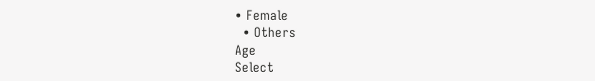• Female
  • Others
Age
Select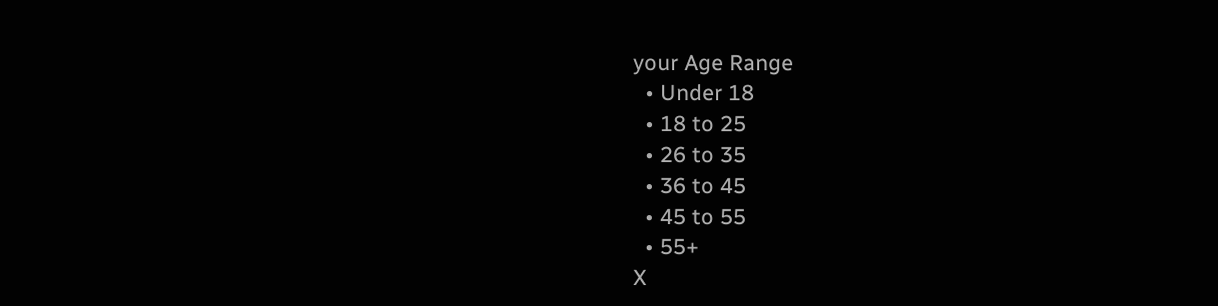your Age Range
  • Under 18
  • 18 to 25
  • 26 to 35
  • 36 to 45
  • 45 to 55
  • 55+
X